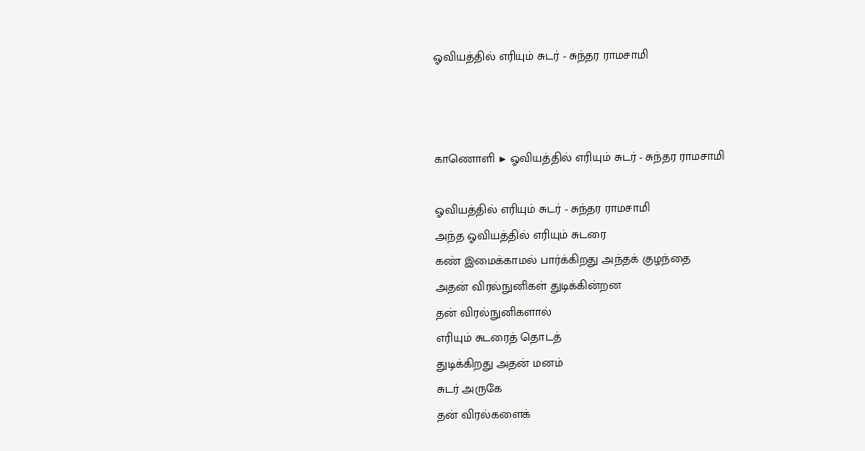ஓவியத்தில் எரியும் சுடர் - சுந்தர ராமசாமி



காணொளி ▶ ஓவியத்தில் எரியும் சுடர் - சுந்தர ராமசாமி

ஓவியத்தில் எரியும் சுடர் - சுந்தர ராமசாமி
அந்த ஓவியத்தில் எரியும் சுடரை
கண் இமைக்காமல் பார்க்கிறது அந்தக் குழந்தை
அதன் விரல்நுனிகள் துடிக்கின்றன
தன் விரல்நுனிகளால்
எரியும் சுடரைத் தொடத்
துடிக்கிறது அதன் மனம்
சுடர் அருகே
தன் விரல்களைக்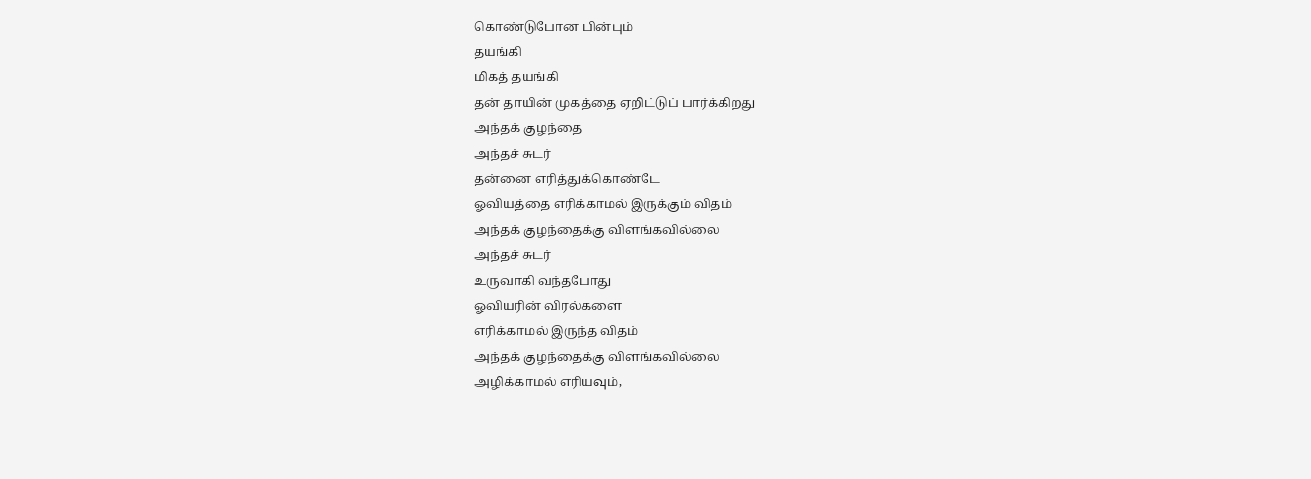கொண்டுபோன பின்பும்
தயங்கி
மிகத் தயங்கி
தன் தாயின் முகத்தை ஏறிட்டுப் பார்க்கிறது
அந்தக் குழந்தை
அந்தச் சுடர்
தன்னை எரித்துக்கொண்டே
ஓவியத்தை எரிக்காமல் இருக்கும் விதம்
அந்தக் குழந்தைக்கு விளங்கவில்லை
அந்தச் சுடர்
உருவாகி வந்தபோது
ஓவியரின் விரல்களை
எரிக்காமல் இருந்த விதம்
அந்தக் குழந்தைக்கு விளங்கவில்லை
அழிக்காமல் எரியவும்,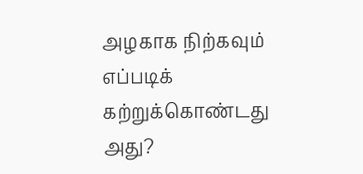அழகாக நிற்கவும்
எப்படிக் கற்றுக்கொண்டது அது?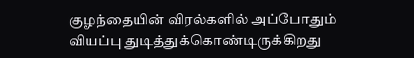குழந்தையின் விரல்களில் அப்போதும்
வியப்பு துடித்துக்கொண்டிருக்கிறது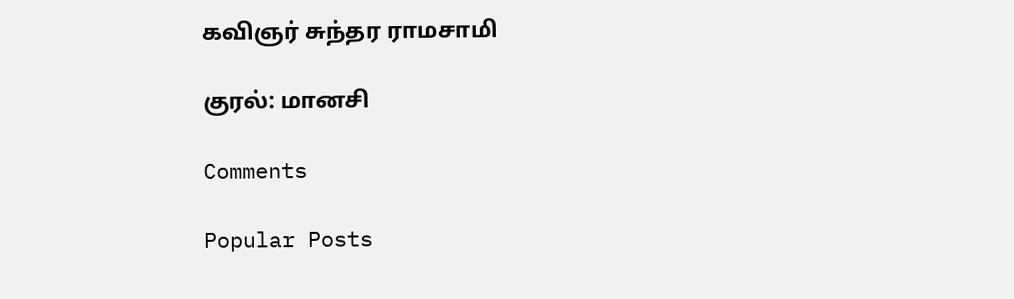கவிஞர் சுந்தர ராமசாமி

குரல்: மானசி

Comments

Popular Posts